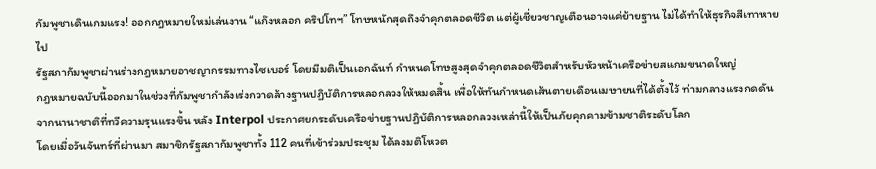กัมพูชาเดินเกมแรง! ออกกฎหมายใหม่เล่นงาน “แก๊งหลอก คริปโทฯ” โทษหนักสุดถึงจำคุกตลอดชีวิต แต่ผู้เชี่ยวชาญเตือนอาจแค่ย้ายฐาน ไม่ได้ทำให้ธุรกิจสีเทาหายไป
รัฐสภากัมพูชาผ่านร่างกฎหมายอาชญากรรมทางไซเบอร์ โดยมีมติเป็นเอกฉันท์ กำหนดโทษสูงสุดจำคุกตลอดชีวิตสำหรับหัวหน้าเครือข่ายสแกมขนาดใหญ่
กฎหมายฉบับนี้ออกมาในช่วงที่กัมพูชากำลังเร่งกวาดล้างฐานปฏิบัติการหลอกลวงให้หมดสิ้น เพื่อให้ทันกำหนดเส้นตายเดือนเมษายนที่ได้ตั้งไว้ ท่ามกลางแรงกดดันจากนานาชาติที่ทวีความรุนแรงขึ้น หลัง Interpol ประกาศยกระดับเครือข่ายฐานปฏิบัติการหลอกลวงเหล่านี้ให้เป็นภัยคุกคามข้ามชาติระดับโลก
โดยเมื่อวันจันทร์ที่ผ่านมา สมาชิกรัฐสภากัมพูชาทั้ง 112 คนที่เข้าร่วมประชุม ได้ลงมติโหวต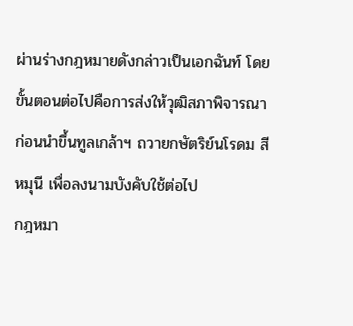ผ่านร่างกฎหมายดังกล่าวเป็นเอกฉันท์ โดยขั้นตอนต่อไปคือการส่งให้วุฒิสภาพิจารณา ก่อนนำขึ้นทูลเกล้าฯ ถวายกษัตริย์นโรดม สีหมุนี เพื่อลงนามบังคับใช้ต่อไป
กฎหมา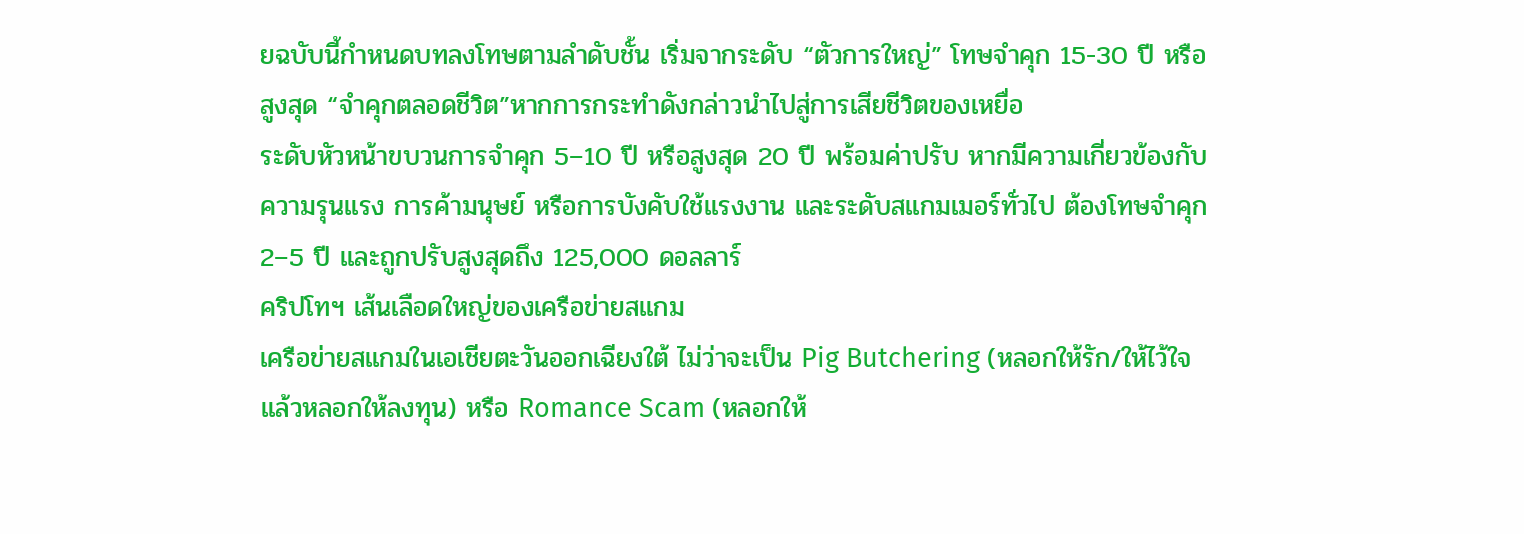ยฉบับนี้กำหนดบทลงโทษตามลำดับชั้น เริ่มจากระดับ “ตัวการใหญ่” โทษจำคุก 15-30 ปี หรือสูงสุด “จำคุกตลอดชีวิต”หากการกระทำดังกล่าวนำไปสู่การเสียชีวิตของเหยื่อ
ระดับหัวหน้าขบวนการจำคุก 5–10 ปี หรือสูงสุด 20 ปี พร้อมค่าปรับ หากมีความเกี่ยวข้องกับความรุนแรง การค้ามนุษย์ หรือการบังคับใช้แรงงาน และระดับสแกมเมอร์ทั่วไป ต้องโทษจำคุก 2–5 ปี และถูกปรับสูงสุดถึง 125,000 ดอลลาร์
คริปโทฯ เส้นเลือดใหญ่ของเครือข่ายสแกม
เครือข่ายสแกมในเอเชียตะวันออกเฉียงใต้ ไม่ว่าจะเป็น Pig Butchering (หลอกให้รัก/ให้ไว้ใจแล้วหลอกให้ลงทุน) หรือ Romance Scam (หลอกให้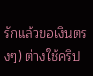รักแล้วขอเงินตรงๆ) ต่างใช้คริป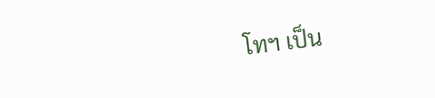โทฯ เป็น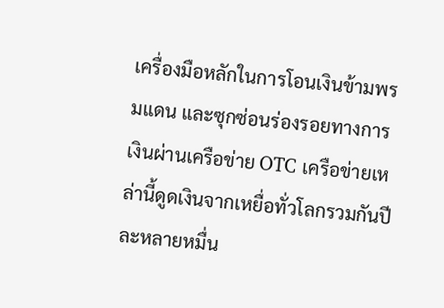เครื่องมือหลักในการโอนเงินข้ามพรมแดน และซุกซ่อนร่องรอยทางการเงินผ่านเครือข่าย OTC เครือข่ายเหล่านี้ดูดเงินจากเหยื่อทั่วโลกรวมกันปีละหลายหมื่น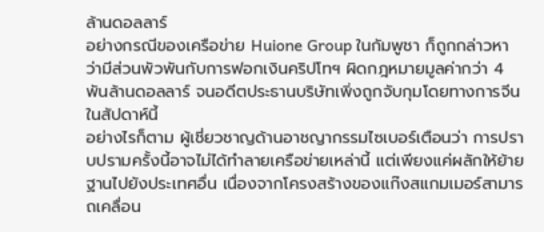ล้านดอลลาร์
อย่างกรณีของเครือข่าย Huione Group ในกัมพูชา ก็ถูกกล่าวหาว่ามีส่วนพัวพันกับการฟอกเงินคริปโทฯ ผิดกฎหมายมูลค่ากว่า 4 พันล้านดอลลาร์ จนอดีตประธานบริษัทเพิ่งถูกจับกุมโดยทางการจีนในสัปดาห์นี้
อย่างไรก็ตาม ผู้เชี่ยวชาญด้านอาชญากรรมไซเบอร์เตือนว่า การปราบปรามครั้งนี้อาจไม่ได้ทำลายเครือข่ายเหล่านี้ แต่เพียงแค่ผลักให้ย้ายฐานไปยังประเทศอื่น เนื่องจากโครงสร้างของแก๊งสแกมเมอร์สามารถเคลื่อน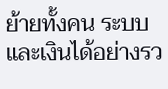ย้ายทั้งคน ระบบ และเงินได้อย่างรว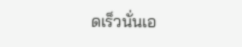ดเร็วนั่นเอ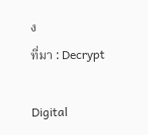ง
ที่มา : Decrypt

Digital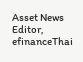Asset News Editor, efinanceThai